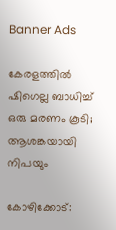Banner Ads

കേരളത്തിൽ ഷിഗെല്ല ബാധിച്ച് ഒരു മരണം കൂടി; ആശങ്കയായി നിപയും

കോഴിക്കോട്: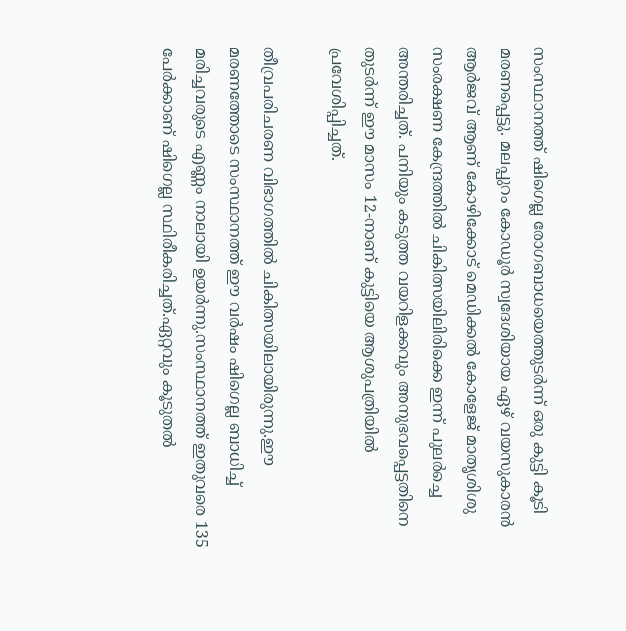സംസ്ഥാനത്ത് ഷിഗെല്ല രോഗബാധയെത്തുടർന്ന് ഒരു കുട്ടി കൂടി മരണപ്പെട്ടു. മലപ്പുറം കോഡൂർ സ്വദേശിയായ ഏഴ് വയസുകാരൻ ആർജവ് ആണ് കോഴിക്കോട് മെഡിക്കൽ കോളേജ് മാതൃശിശു സംരക്ഷണ കേന്ദ്രത്തിൽ ചികിത്സയിലിരിക്കെ ഇന്ന് പുലർച്ചെ അന്തരിച്ചത്. പനിയും കടുത്ത വയറിളക്കവും അനുഭവപ്പെട്ടതിനെ തുടർന്ന് ഈ മാസം 12-നാണ് കുട്ടിയെ ആശുപത്രിയിൽ പ്രവേശിപ്പിച്ചത്.

തീവ്രപരിചരണ വിഭാഗത്തിൽ ചികിത്സയിലായിരുന്നു.ഈ മരണത്തോടെ സംസ്ഥാനത്ത് ഈ വർഷം ഷിഗെല്ല ബാധിച്ച് മരിച്ചവരുടെ എണ്ണം നാലായി ഉയർന്നു.സംസ്ഥാനത്ത് ഇതുവരെ 135 പേർക്കാണ് ഷിഗെല്ല സ്ഥിരീകരിച്ചത്.ഏറ്റവും കൂടുതൽ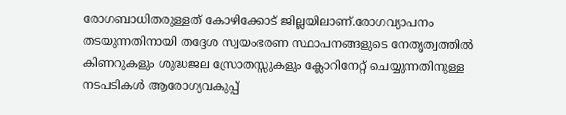രോഗബാധിതരുള്ളത് കോഴിക്കോട് ജില്ലയിലാണ്.രോഗവ്യാപനം തടയുന്നതിനായി തദ്ദേശ സ്വയംഭരണ സ്ഥാപനങ്ങളുടെ നേതൃത്വത്തിൽ കിണറുകളും ശുദ്ധജല സ്രോതസ്സുകളും ക്ലോറിനേറ്റ് ചെയ്യുന്നതിനുള്ള നടപടികൾ ആരോഗ്യവകുപ്പ്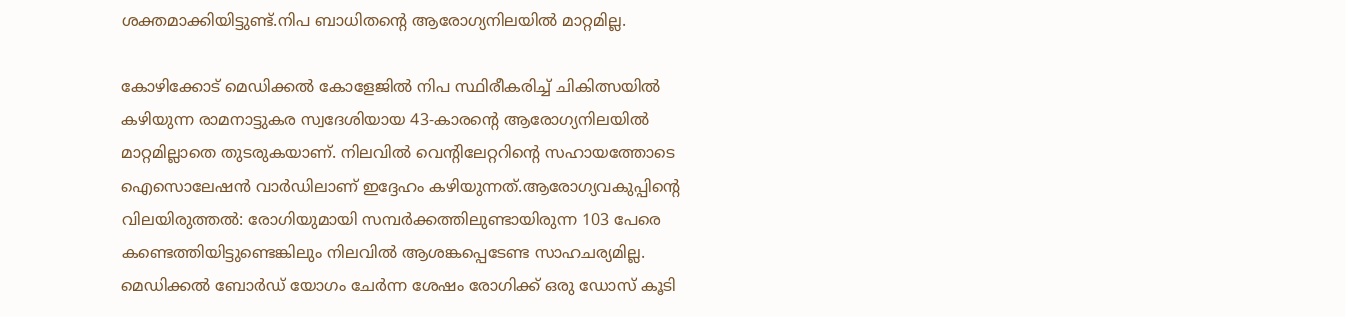ശക്തമാക്കിയിട്ടുണ്ട്.നിപ ബാധിതന്റെ ആരോഗ്യനിലയിൽ മാറ്റമില്ല.

കോഴിക്കോട് മെഡിക്കൽ കോളേജിൽ നിപ സ്ഥിരീകരിച്ച് ചികിത്സയിൽ കഴിയുന്ന രാമനാട്ടുകര സ്വദേശിയായ 43-കാരന്റെ ആരോഗ്യനിലയിൽ മാറ്റമില്ലാതെ തുടരുകയാണ്. നിലവിൽ വെന്റിലേറ്ററിന്റെ സഹായത്തോടെ ഐസൊലേഷൻ വാർഡിലാണ് ഇദ്ദേഹം കഴിയുന്നത്.ആരോഗ്യവകുപ്പിന്റെ വിലയിരുത്തൽ: രോഗിയുമായി സമ്പർക്കത്തിലുണ്ടായിരുന്ന 103 പേരെ കണ്ടെത്തിയിട്ടുണ്ടെങ്കിലും നിലവിൽ ആശങ്കപ്പെടേണ്ട സാഹചര്യമില്ല. മെഡിക്കൽ ബോർഡ് യോഗം ചേർന്ന ശേഷം രോഗിക്ക് ഒരു ഡോസ് കൂടി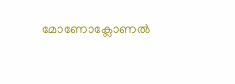മോണോക്ലോണൽ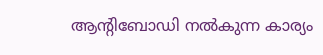ആന്റിബോഡി നൽകുന്ന കാര്യം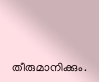തീരുമാനിക്കും.